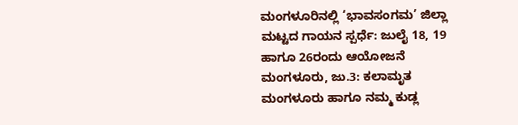ಮಂಗಳೂರಿನಲ್ಲಿ ‘ಭಾವಸಂಗಮ’ ಜಿಲ್ಲಾ ಮಟ್ಟದ ಗಾಯನ ಸ್ಪರ್ಧೆ: ಜುಲೈ 18, 19 ಹಾಗೂ 26ರಂದು ಆಯೋಜನೆ
ಮಂಗಳೂರು, ಜು.3: ಕಲಾಮೃತ ಮಂಗಳೂರು ಹಾಗೂ ನಮ್ಮ ಕುಡ್ಲ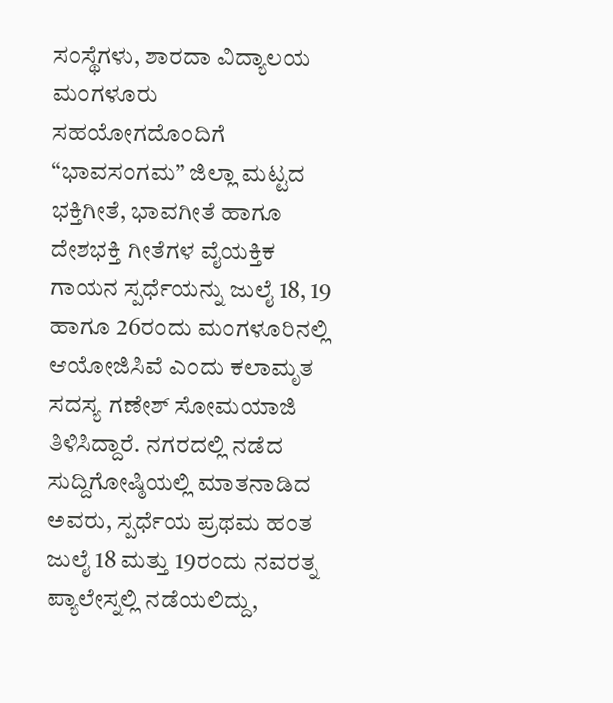ಸಂಸ್ಥೆಗಳು, ಶಾರದಾ ವಿದ್ಯಾಲಯ ಮಂಗಳೂರು ಸಹಯೋಗದೊಂದಿಗೆ “ಭಾವಸಂಗಮ” ಜಿಲ್ಲಾ ಮಟ್ಟದ ಭಕ್ತಿಗೀತೆ, ಭಾವಗೀತೆ ಹಾಗೂ ದೇಶಭಕ್ತಿ ಗೀತೆಗಳ ವೈಯಕ್ತಿಕ ಗಾಯನ ಸ್ಪರ್ಧೆಯನ್ನು ಜುಲೈ 18, 19 ಹಾಗೂ 26ರಂದು ಮಂಗಳೂರಿನಲ್ಲಿ ಆಯೋಜಿಸಿವೆ ಎಂದು ಕಲಾಮೃತ ಸದಸ್ಯ ಗಣೇಶ್ ಸೋಮಯಾಜಿ ತಿಳಿಸಿದ್ದಾರೆ. ನಗರದಲ್ಲಿ ನಡೆದ ಸುದ್ದಿಗೋಷ್ಠಿಯಲ್ಲಿ ಮಾತನಾಡಿದ ಅವರು, ಸ್ಪರ್ಧೆಯ ಪ್ರಥಮ ಹಂತ ಜುಲೈ 18 ಮತ್ತು 19ರಂದು ನವರತ್ನ ಪ್ಯಾಲೇಸ್ನಲ್ಲಿ ನಡೆಯಲಿದ್ದು,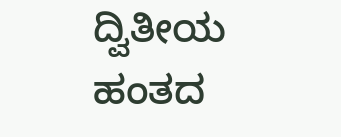ದ್ವಿತೀಯ ಹಂತದ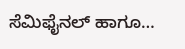ಸೆಮಿಫೈನಲ್ ಹಾಗೂ…